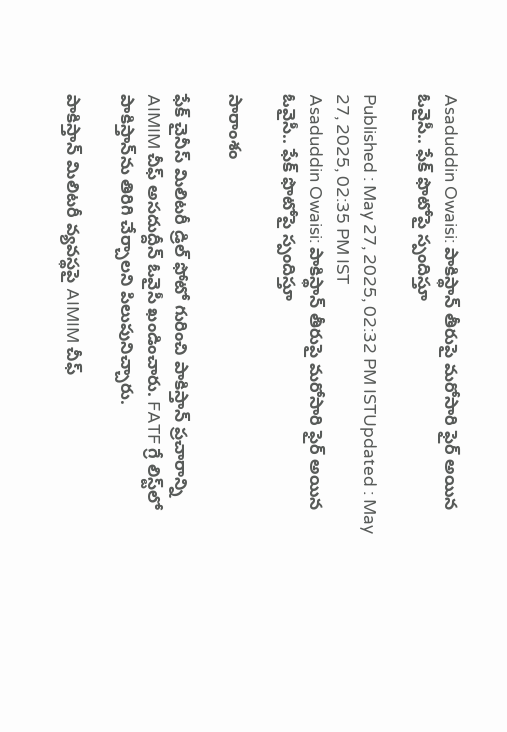Asaduddin Owaisi: పాకిస్థాన్ తీరుపై మ‌రోసారి ఫైర్ అయిన ఓవైసీ.. ఫేక్ ఫొటోపై స్పందిస్తూ

Published : May 27, 2025, 02:32 PM ISTUpdated : May 27, 2025, 02:35 PM IST
Asaduddin Owaisi: పాకిస్థాన్ తీరుపై మ‌రోసారి ఫైర్ అయిన ఓవైసీ.. ఫేక్ ఫొటోపై స్పందిస్తూ

సారాంశం

ఫేక్ చైనీస్ మిలిటరీ డ్రిల్ ఫోటో గురించి పాకిస్తాన్ ప్రచారాన్ని AIMIM చీఫ్ అసదుద్దీన్ ఓవైసీ ఖండించారు. FATF గ్రే లిస్ట్‌లో పాకిస్తాన్‌ను తిరిగి చేర్చాలని పిలుపునిచ్చారు.

పాకిస్తాన్ మిలిటరీ వ్యవస్థపై AIMIM చీఫ్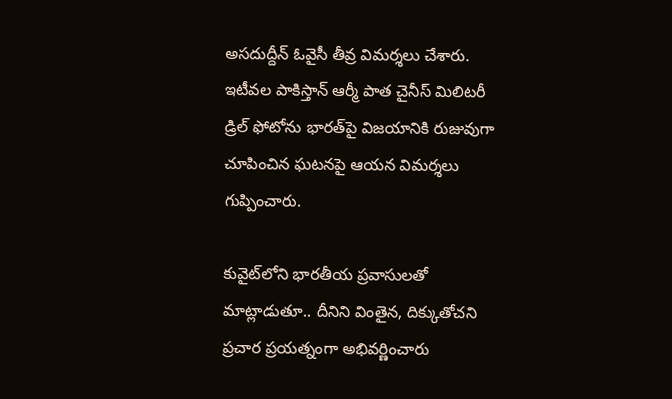అసదుద్దీన్ ఓవైసీ తీవ్ర విమర్శలు చేశారు. ఇటీవల పాకిస్తాన్ ఆర్మీ పాత చైనీస్ మిలిటరీ డ్రిల్ ఫోటోను భారత్‌పై విజయానికి రుజువుగా చూపించిన ఘటనపై ఆయన విమర్శలు గుప్పించారు.

కువైట్‌లోని భారతీయ ప్రవాసులతో మాట్లాడుతూ.. దీనిని వింతైన, దిక్కుతోచని ప్రచార ప్రయత్నంగా అభివర్ణించారు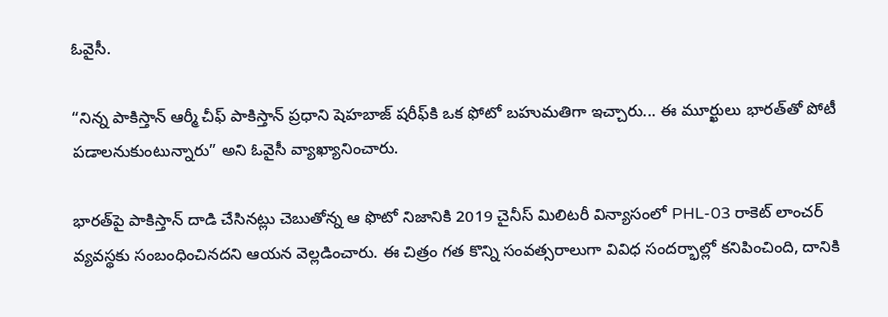ఓవైసీ.

“నిన్న పాకిస్తాన్ ఆర్మీ చీఫ్ పాకిస్తాన్ ప్రధాని షెహబాజ్ షరీఫ్‌కి ఒక ఫోటో బహుమతిగా ఇచ్చారు... ఈ మూర్ఖులు భారత్‌తో పోటీ పడాలనుకుంటున్నారు” అని ఓవైసీ వ్యాఖ్యానించారు.

భారత్‌పై పాకిస్తాన్ దాడి చేసినట్లు చెబుతోన్న ఆ ఫొటో నిజానికి 2019 చైనీస్ మిలిటరీ విన్యాసంలో PHL-03 రాకెట్ లాంచర్ వ్యవస్థకు సంబంధించినదని ఆయన వెల్లడించారు. ఈ చిత్రం గత కొన్ని సంవత్సరాలుగా వివిధ సందర్భాల్లో కనిపించింది, దానికి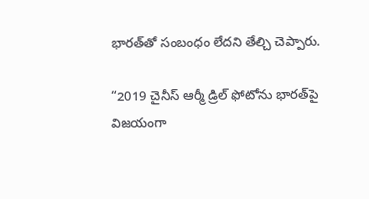భారత్‌తో సంబంధం లేదని తేల్చి చెప్పారు.

“2019 చైనీస్ ఆర్మీ డ్రిల్ ఫోటోను భారత్‌పై విజయంగా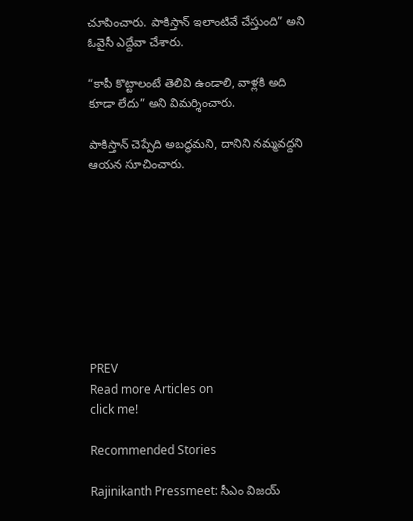చూపించారు. పాకిస్తాన్ ఇలాంటివే చేస్తుంది” అని ఓవైసీ ఎద్దేవా చేశారు.

“కాపీ కొట్టాలంటే తెలివి ఉండాలి, వాళ్లకి అది కూడా లేదు” అని విమర్శించారు.

పాకిస్తాన్ చెప్పేది అబద్ధమని, దానిని నమ్మవద్దని ఆయన సూచించారు.









PREV
Read more Articles on
click me!

Recommended Stories

Rajinikanth Pressmeet: సీఎం విజయ్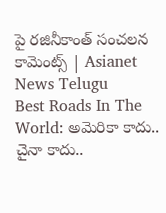పై రజినీకాంత్ సంచలన కామెంట్స్ | Asianet News Telugu
Best Roads In The World: అమెరికా కాదు.. చైనా కాదు..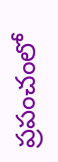ప్రపంచంలో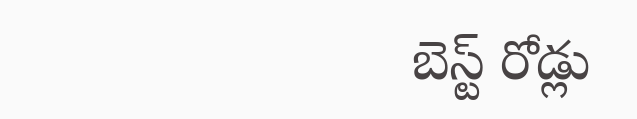బెస్ట్ రోడ్లు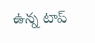ఉన్న టాప్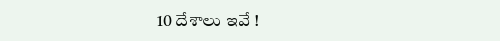10 దేశాలు ఇవే !